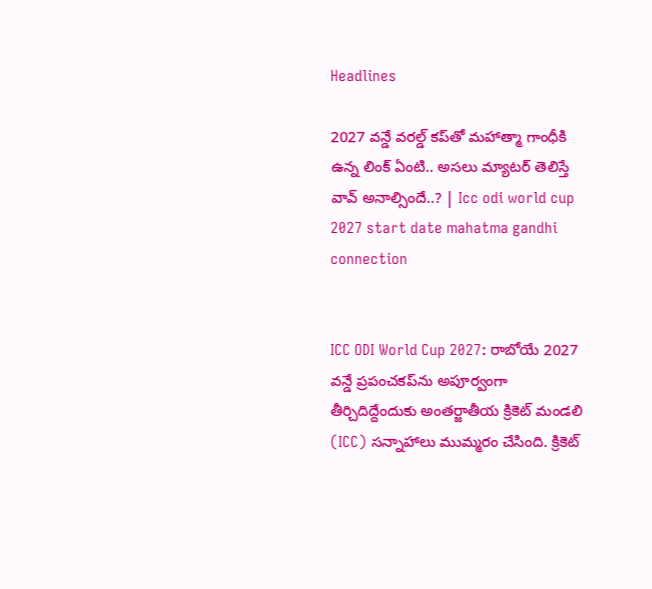Headlines

2027 వన్డే వరల్డ్ కప్‌తో మహాత్మా గాంధీకి ఉన్న లింక్ ఏంటి.. అసలు మ్యాటర్ తెలిస్తే వావ్ అనాల్సిందే..? | Icc odi world cup 2027 start date mahatma gandhi connection


ICC ODI World Cup 2027: రాబోయే 2027 వన్డే ప్రపంచకప్‌ను అపూర్వంగా తీర్చిదిద్దేందుకు అంతర్జాతీయ క్రికెట్ మండలి (ICC) సన్నాహాలు ముమ్మరం చేసింది. క్రికెట్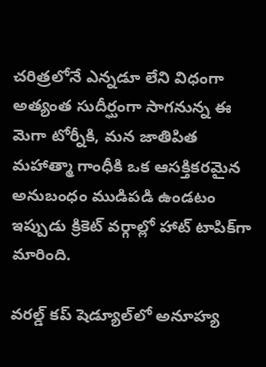చరిత్రలోనే ఎన్నడూ లేని విధంగా అత్యంత సుదీర్ఘంగా సాగనున్న ఈ మెగా టోర్నీకి, మన జాతిపిత మహాత్మా గాంధీకి ఒక ఆసక్తికరమైన అనుబంధం ముడిపడి ఉండటం ఇప్పుడు క్రికెట్ వర్గాల్లో హాట్ టాపిక్‌గా మారింది.

వరల్డ్ కప్ షెడ్యూల్‌లో అనూహ్య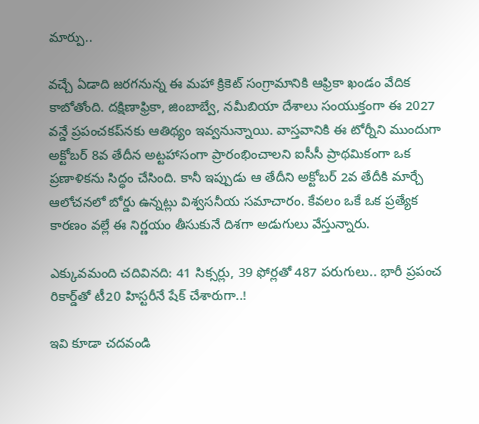మార్పు..

వచ్చే ఏడాది జరగనున్న ఈ మహా క్రికెట్ సంగ్రామానికి ఆఫ్రికా ఖండం వేదిక కాబోతోంది. దక్షిణాఫ్రికా, జింబాబ్వే, నమీబియా దేశాలు సంయుక్తంగా ఈ 2027 వన్డే ప్రపంచకప్‌నకు ఆతిథ్యం ఇవ్వనున్నాయి. వాస్తవానికి ఈ టోర్నీని ముందుగా అక్టోబర్ 8వ తేదీన అట్టహాసంగా ప్రారంభించాలని ఐసీసీ ప్రాథమికంగా ఒక ప్రణాళికను సిద్ధం చేసింది. కానీ ఇప్పుడు ఆ తేదీని అక్టోబర్ 2వ తేదీకి మార్చే ఆలోచనలో బోర్డు ఉన్నట్లు విశ్వసనీయ సమాచారం. కేవలం ఒకే ఒక ప్రత్యేక కారణం వల్లే ఈ నిర్ణయం తీసుకునే దిశగా అడుగులు వేస్తున్నారు.

ఎక్కువమంది చదివినది: 41 సిక్సర్లు, 39 ఫోర్లతో 487 పరుగులు.. భారీ ప్రపంచ రికార్డ్‌తో టీ20 హిస్టరీనే షేక్ చేశారుగా..!

ఇవి కూడా చదవండి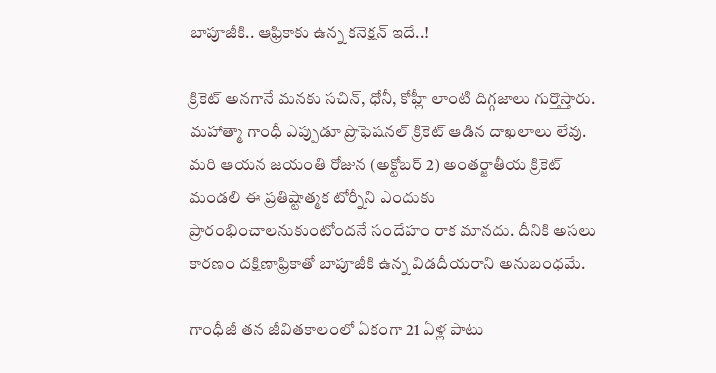బాపూజీకి.. ఆఫ్రికాకు ఉన్న కనెక్షన్ ఇదే..!

క్రికెట్ అనగానే మనకు సచిన్, ధోనీ, కోహ్లీ లాంటి దిగ్గజాలు గుర్తొస్తారు. మహాత్మా గాంధీ ఎప్పుడూ ప్రొఫెషనల్ క్రికెట్ ఆడిన దాఖలాలు లేవు. మరి ఆయన జయంతి రోజున (అక్టోబర్ 2) అంతర్జాతీయ క్రికెట్ మండలి ఈ ప్రతిష్టాత్మక టోర్నీని ఎందుకు ప్రారంభించాలనుకుంటోందనే సందేహం రాక మానదు. దీనికి అసలు కారణం దక్షిణాఫ్రికాతో బాపూజీకి ఉన్న విడదీయరాని అనుబంధమే.

గాంధీజీ తన జీవితకాలంలో ఏకంగా 21 ఏళ్ల పాటు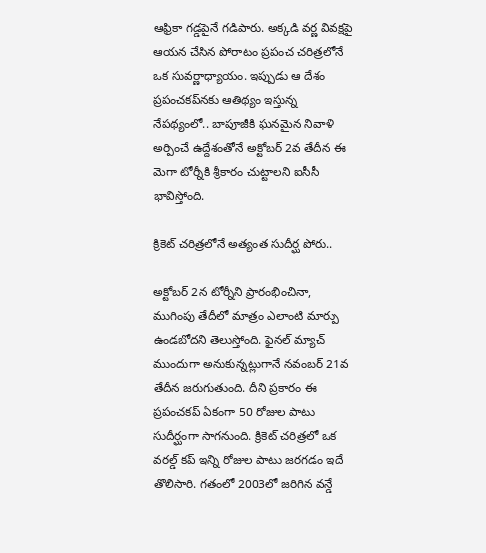ఆఫ్రికా గడ్డపైనే గడిపారు. అక్కడి వర్ణ వివక్షపై ఆయన చేసిన పోరాటం ప్రపంచ చరిత్రలోనే ఒక సువర్ణాధ్యాయం. ఇప్పుడు ఆ దేశం ప్రపంచకప్‌నకు ఆతిథ్యం ఇస్తున్న నేపథ్యంలో.. బాపూజీకి ఘనమైన నివాళి అర్పించే ఉద్దేశంతోనే అక్టోబర్ 2వ తేదీన ఈ మెగా టోర్నీకి శ్రీకారం చుట్టాలని ఐసీసీ భావిస్తోంది.

క్రికెట్ చరిత్రలోనే అత్యంత సుదీర్ఘ పోరు..

అక్టోబర్ 2న టోర్నీని ప్రారంభించినా, ముగింపు తేదీలో మాత్రం ఎలాంటి మార్పు ఉండబోదని తెలుస్తోంది. ఫైనల్ మ్యాచ్ ముందుగా అనుకున్నట్లుగానే నవంబర్ 21వ తేదీన జరుగుతుంది. దీని ప్రకారం ఈ ప్రపంచకప్ ఏకంగా 50 రోజుల పాటు సుదీర్ఘంగా సాగనుంది. క్రికెట్ చరిత్రలో ఒక వరల్డ్ కప్ ఇన్ని రోజుల పాటు జరగడం ఇదే తొలిసారి. గతంలో 2003లో జరిగిన వన్డే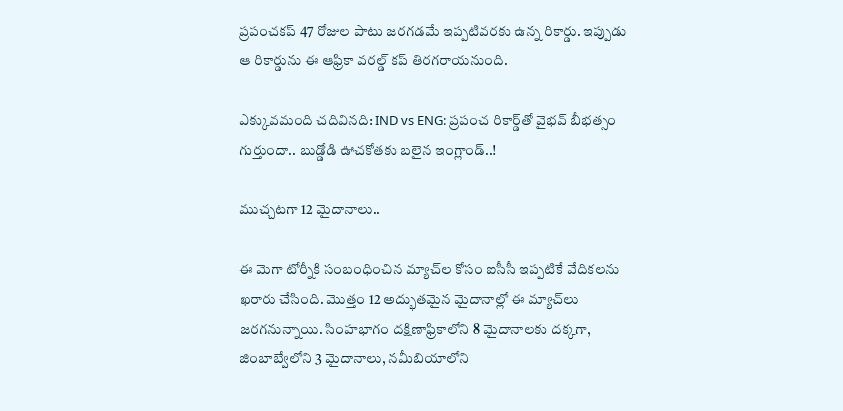ప్రపంచకప్ 47 రోజుల పాటు జరగడమే ఇప్పటివరకు ఉన్న రికార్డు. ఇప్పుడు ఆ రికార్డును ఈ ఆఫ్రికా వరల్డ్ కప్ తిరగరాయనుంది.

ఎక్కువమంది చదివినది: IND vs ENG: ప్రపంచ రికార్డ్‌తో వైభవ్ బీభత్సం గుర్తుందా.. బుడ్డోడి ఊచకోతకు బలైన ఇంగ్లాండ్..!

ముచ్చటగా 12 మైదానాలు..

ఈ మెగా టోర్నీకి సంబంధించిన మ్యాచ్‌ల కోసం ఐసీసీ ఇప్పటికే వేదికలను ఖరారు చేసింది. మొత్తం 12 అద్భుతమైన మైదానాల్లో ఈ మ్యాచ్‌లు జరగనున్నాయి. సింహభాగం దక్షిణాఫ్రికాలోని 8 మైదానాలకు దక్కగా, జింబాబ్వేలోని 3 మైదానాలు, నమీబియాలోని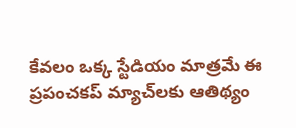కేవలం ఒక్క స్టేడియం మాత్రమే ఈ ప్రపంచకప్ మ్యాచ్‌లకు ఆతిథ్యం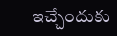ఇచ్చేందుకు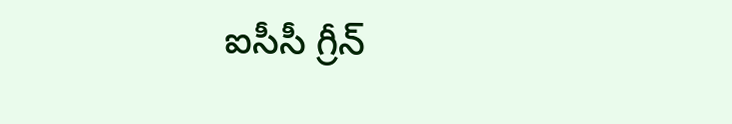ఐసీసీ గ్రీన్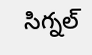సిగ్నల్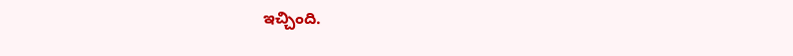ఇచ్చింది.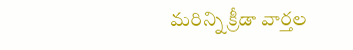మరిన్ని క్రీడా వార్తల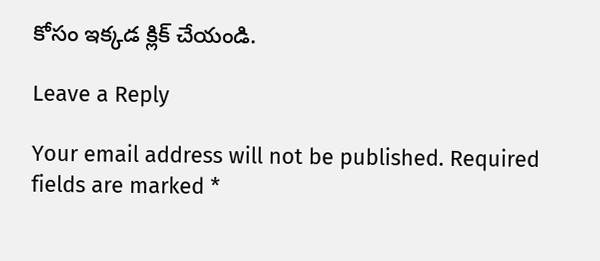కోసం ఇక్కడ క్లిక్ చేయండి.

Leave a Reply

Your email address will not be published. Required fields are marked *